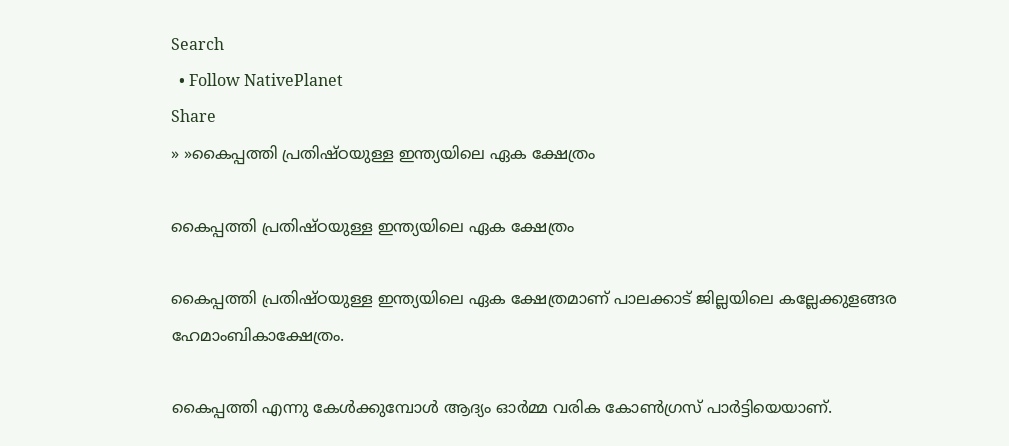Search
  • Follow NativePlanet
Share
» »കൈപ്പത്തി പ്രതിഷ്ഠയുള്ള ഇന്ത്യയിലെ ഏക ക്ഷേത്രം

കൈപ്പത്തി പ്രതിഷ്ഠയുള്ള ഇന്ത്യയിലെ ഏക ക്ഷേത്രം

കൈപ്പത്തി പ്രതിഷ്ഠയുള്ള ഇന്ത്യയിലെ ഏക ക്ഷേത്രമാണ് പാലക്കാട് ജില്ലയിലെ കല്ലേക്കുളങ്ങര ഹേമാംബികാക്ഷേത്രം.

കൈപ്പത്തി എന്നു കേൾക്കുമ്പോൾ ആദ്യം ഓർമ്മ വരിക കോണ്‍ഗ്രസ് പാർട്ടിയെയാണ്.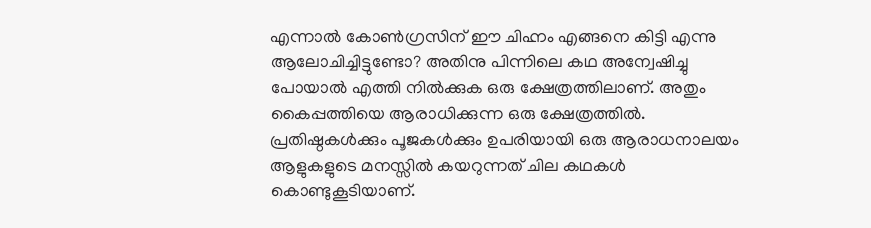എന്നാൽ കോൺഗ്രസിന് ഈ ചിഹ്നം എങ്ങനെ കിട്ടി എന്നു ആലോചിച്ചിട്ടുണ്ടോ? അതിനു പിന്നിലെ കഥ അന്വേഷിച്ചു പോയാൽ എത്തി നിൽക്കുക ഒരു ക്ഷേത്രത്തിലാണ്. അതും കൈപ്പത്തിയെ ആരാധിക്കുന്ന ഒരു ക്ഷേത്രത്തിൽ.
പ്രതിഷ്ഠകൾ‌ക്കും പൂജകൾക്കും ഉപരിയായി ഒരു ആരാധനാലയം ആളുകളുടെ മനസ്സിൽ കയറുന്നത് ചില കഥകൾ കൊണ്ടുകൂടിയാണ്.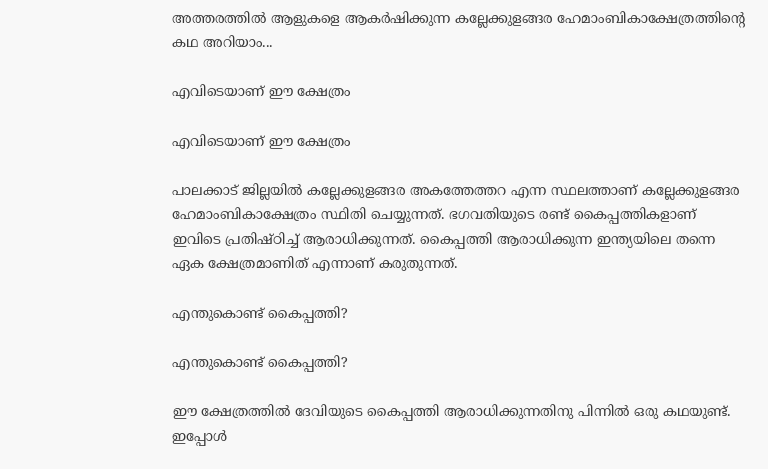അത്തരത്തിൽ ആളുകളെ ആകർഷിക്കുന്ന കല്ലേക്കുളങ്ങര ഹേമാംബികാക്ഷേത്രത്തിന്‍റെ കഥ അറിയാം...

എവിടെയാണ് ഈ ക്ഷേത്രം

എവിടെയാണ് ഈ ക്ഷേത്രം

പാലക്കാട് ജില്ലയിൽ കല്ലേക്കുളങ്ങര അകത്തേത്തറ എന്ന സ്ഥലത്താണ് കല്ലേക്കുളങ്ങര ഹേമാംബികാക്ഷേത്രം സ്ഥിതി ചെയ്യുന്നത്. ഭഗവതിയുടെ രണ്ട് കൈപ്പത്തികളാണ് ഇവിടെ പ്രതിഷ്ഠിച്ച് ആരാധിക്കുന്നത്. കൈപ്പത്തി ആരാധിക്കുന്ന ഇന്ത്യയിലെ തന്നെ ഏക ക്ഷേത്രമാണിത് എന്നാണ് കരുതുന്നത്.

എന്തുകൊണ്ട് കൈപ്പത്തി?

എന്തുകൊണ്ട് കൈപ്പത്തി?

ഈ ക്ഷേത്രത്തിൽ ദേവിയുടെ കൈപ്പത്തി ആരാധിക്കുന്നതിനു പിന്നിൽ ഒരു കഥയുണ്ട്. ഇപ്പോൾ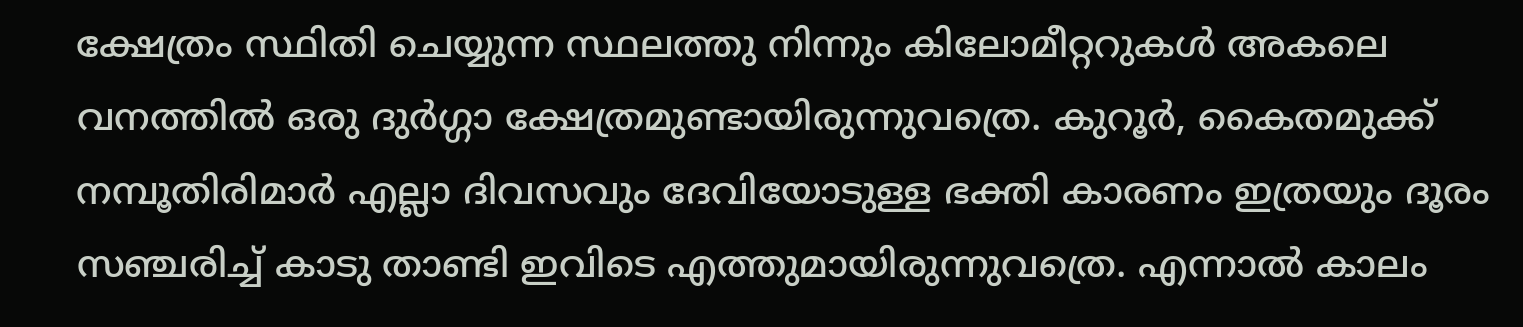ക്ഷേത്രം സ്ഥിതി ചെയ്യുന്ന സ്ഥലത്തു നിന്നും കിലോമീറ്ററുകൾ അകലെ വനത്തിൽ ഒരു ദുർഗ്ഗാ ക്ഷേത്രമുണ്ടായിരുന്നുവത്രെ. കുറൂർ, കൈതമുക്ക് നമ്പൂതിരിമാര്‍ എല്ലാ ദിവസവും ദേവിയോടുള്ള ഭക്തി കാരണം ഇത്രയും ദൂരം സ‍ഞ്ചരിച്ച് കാടു താണ്ടി ഇവിടെ എത്തുമായിരുന്നുവത്രെ. എന്നാൽ കാലം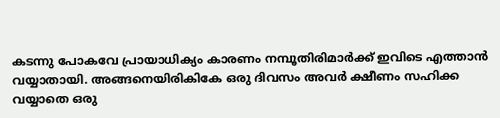കടന്നു പോകവേ പ്രായാധിക്യം കാരണം നമ്പൂതിരിമാർക്ക് ഇവിടെ എത്താൻ വയ്യാതായി. അങ്ങനെയിരികികേ ഒരു ദിവസം അവർ ക്ഷീണം സഹിക്ക വയ്യാതെ ഒരു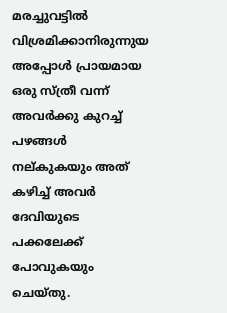മരച്ചുവട്ടിൽ വിശ്രമിക്കാനിരുന്നുയ അപ്പോൾ പ്രായമായ ഒരു സ്ത്രീ വന്ന് അവർക്കു കുറച്ച് പഴങ്ങൾ നല്കുകയും അത് കഴിച്ച് അവർ ദേവിയുടെ പക്കലേക്ക് പോവുകയും ചെയ്തു.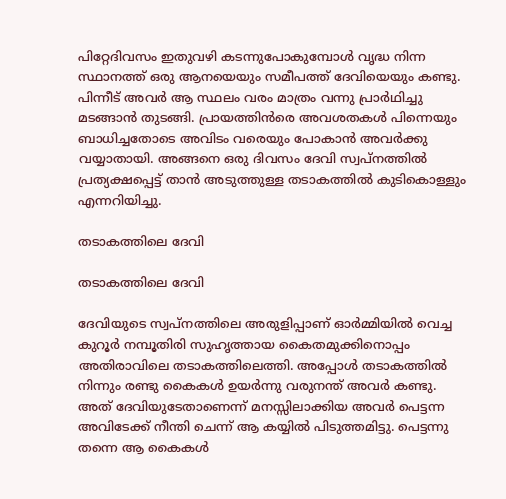പിറ്റേദിവസം ഇതുവഴി കടന്നുപോകുമ്പോൾ വൃദ്ധ നിന്ന സ്ഥാനത്ത് ഒരു ആനയെയും സമീപത്ത് ദേവിയെയും കണ്ടു. പിന്നീട് അവർ ആ സ്ഥലം വരം മാത്രം വന്നു പ്രാർഥിച്ചു മടങ്ങാൻ തുടങ്ങി. പ്രായത്തിൻരെ അവശതകൾ പിന്നെയും ബാധിച്ചതോടെ അവിടം വരെയും പോകാൻ അവർക്കു വയ്യാതായി. അങ്ങനെ ഒരു ദിവസം ദേവി സ്വപ്നത്തിൽ പ്രത്യക്ഷപ്പെട്ട് താൻ അടുത്തുള്ള തടാകത്തിൽ കുടികൊള്ളും എന്നറിയിച്ചു.

തടാകത്തിലെ ദേവി

തടാകത്തിലെ ദേവി

ദേവിയുടെ സ്വപ്നത്തിലെ അരുളിപ്പാണ് ഓർമ്മിയിൽ വെച്ച കുറൂർ നമ്പൂതിരി സുഹൃത്തായ കൈതമുക്കിനൊപ്പം അതിരാവിലെ തടാകത്തിലെത്തി. അപ്പോൾ തടാകത്തിൽ നിന്നും രണ്ടു കൈകൾ ഉയർന്നു വരുനന്ത് അവര്‍ കണ്ടു. അത് ദേവിയുടേതാണെന്ന് മനസ്സിലാക്കിയ അവർ പെട്ടന്ന അവിടേക്ക് നീന്തി ചെന്ന് ആ കയ്യിൽ പിടുത്തമിട്ടു. പെട്ടന്നു തന്നെ ആ കൈകൾ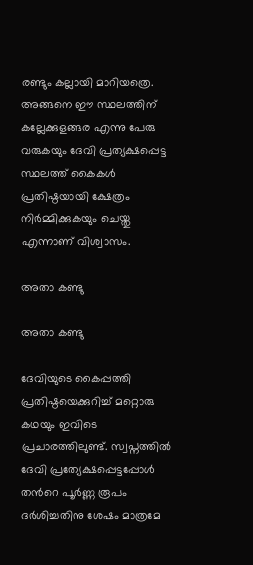രണ്ടും കല്ലായി മാറിയത്രെ. അങ്ങനെ ഈ സ്ഥലത്തിന് കല്ലേക്കുളങ്ങര എന്നു പേരു വരുകയും ദേവി പ്രത്യക്ഷപ്പെട്ട സ്ഥലത്ത് കൈകൾ പ്രതിഷ്ഠയായി ക്ഷേത്രം നിർമ്മിക്കുകയും ചെയ്തു എന്നാണ് വിശ്വാസം.

അതാ കണ്ടു

അതാ കണ്ടു

ദേവിയുടെ കൈപ്പത്തി പ്രതിഷ്ഠയെക്കുറിച്ച് മറ്റൊരു കഥയും ഇവിടെ പ്രചാരത്തിലുണ്ട്. സ്വപ്നത്തിൽ ദേവി പ്രത്യേക്ഷപ്പെട്ടപ്പോൾ തൻറെ പൂർണ്ണ രൂപം ദർശിച്ചതിനു ശേഷം മാത്രമേ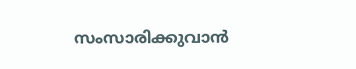സംസാരിക്കുവാൻ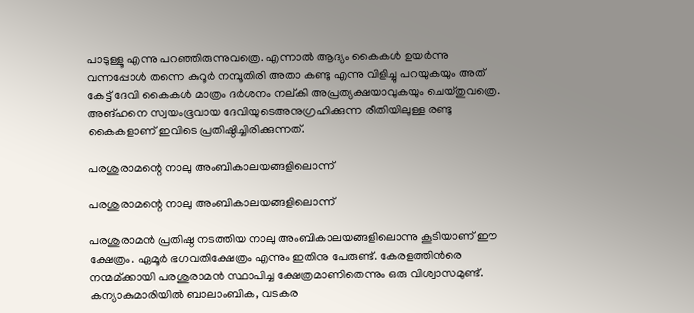പാടുള്ളൂ എന്നു പറഞ്ഞിരുന്നുവത്രെ. എന്നാൽ ആദ്യം കൈകൾ ഉയർന്നു വന്നപ്പോൾ തന്നെ കുറൂർ നമ്പൂതിരി അതാ കണ്ടു എന്നു വിളിച്ചു പറയുകയും അത് കേട്ട് ദേവി കൈകൾ മാത്രം ദർശനം നല്കി അപ്രത്യക്ഷയാവുകയും ചെയ്തുവത്രെ. അങ്ഹനെ സ്വയംഭൂവായ ദേവിയുടെഅനുഗ്രഹിക്കുന്ന രീതിയിലുള്ള രണ്ടു കൈകളാണ് ഇവിടെ പ്രതിഷ്ഠിച്ചിരിക്കുന്നത്.

പരശുരാമന്റെ നാലു അംബികാലയങ്ങളിലൊന്ന്

പരശുരാമന്റെ നാലു അംബികാലയങ്ങളിലൊന്ന്

പരശുരാമൻ പ്രതിഷ്ഠ നടത്തിയ നാലു അംബികാലയങ്ങളിലൊന്നു കൂടിയാണ് ഈ ക്ഷേത്രം. ഏമൂർ ഭഗവതിക്ഷേത്രം എന്നും ഇതിനു പേരുണ്ട്. കേരളത്തിൻരെ നന്മമ്ക്കായി പരശുരാമൻ സ്ഥാപിച്ച ക്ഷേത്രമാണിതെന്നും ഒരു വിശ്വാസമുണ്ട്.
കന്യാകുമാരിയിൽ ബാലാംബിക, വടകര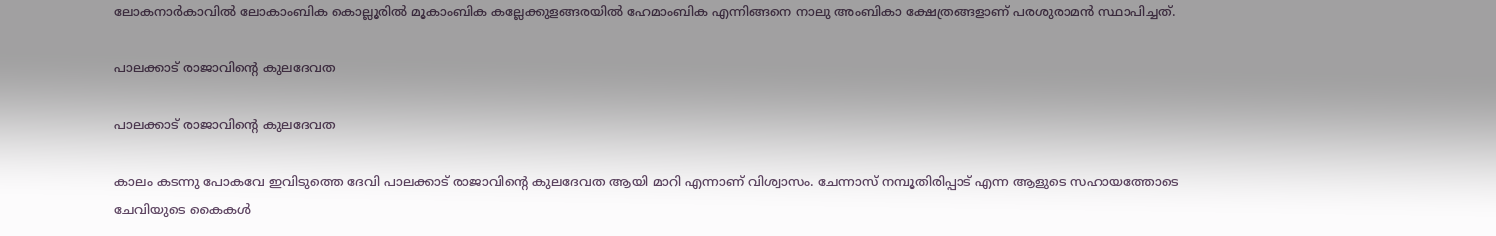ലോകനാർകാവിൽ ലോകാംബിക കൊല്ലൂരിൽ മൂകാംബിക കല്ലേക്കുളങ്ങരയിൽ ഹേമാംബിക എന്നിങ്ങനെ നാലു അംബികാ ക്ഷേത്രങ്ങളാണ് പരശുരാമന്‍ സ്ഥാപിച്ചത്.

പാലക്കാട് രാജാവിന്റെ കുലദേവത

പാലക്കാട് രാജാവിന്റെ കുലദേവത

കാലം കടന്നു പോകവേ ഇവിടുത്തെ ദേവി പാലക്കാട് രാജാവിന്റെ കുലദേവത ആയി മാറി എന്നാണ് വിശ്വാസം. ചേന്നാസ് നമ്പൂതിരിപ്പാട് എന്ന ആളുടെ സഹായത്തോടെ ചേവിയുടെ കൈകൾ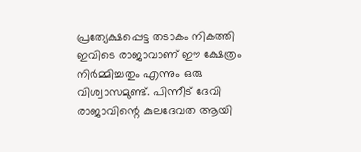പ്രത്യേക്ഷപ്പെട്ട തടാകം നികത്തി ഇവിടെ രാജാവാണ് ഈ ക്ഷേത്രം നിർമ്മിച്ചതും എന്നും ഒരു വിശ്വാസമുണ്ട്. പിന്നീട് ദേവി രാജാവിന്റെ കുലദേവത ആയി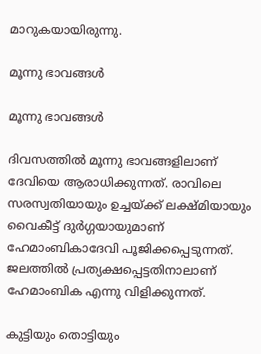മാറുകയായിരുന്നു.

മൂന്നു ഭാവങ്ങൾ

മൂന്നു ഭാവങ്ങൾ

ദിവസത്തിൽ മൂന്നു ഭാവങ്ങളിലാണ് ദേവിയെ ആരാധിക്കുന്നത്. രാവിലെ സരസ്വതിയായും ഉച്ചയ്ക്ക് ലക്ഷ്മിയായും വൈകീട്ട് ദുർഗ്ഗയായുമാണ് ഹേമാംബികാദേവി പൂജിക്കപ്പെടുന്നത്. ജലത്തിൽ പ്രത്യക്ഷപ്പെട്ടതിനാലാണ് ഹേമാംബിക എന്നു വിളിക്കുന്നത്.

കുട്ടിയും തൊട്ടിയും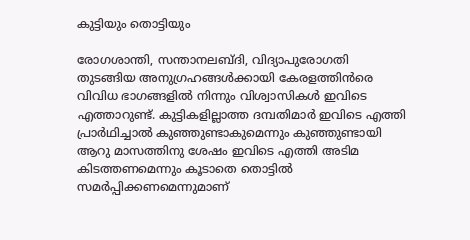കുട്ടിയും തൊട്ടിയും

രോഗശാന്തി, സന്താനലബ്ദി, വിദ്യാപുരോഗതി തുടങ്ങിയ അനുഗ്രഹങ്ങൾക്കായി കേരളത്തിൻരെ വിവിധ ഭാഗങ്ങളിൽ നിന്നും വിശ്വാസികൾ ഇവിടെ എത്താറുണ്ട്. കുട്ടികളില്ലാത്ത ദമ്പതിമാർ ഇവിടെ എത്തി പ്രാർഥിച്ചാൽ കുഞ്ഞുണ്ടാകുമെന്നും കുഞ്ഞുണ്ടായി ആറു മാസത്തിനു ശേഷം ഇവിടെ എത്തി അടിമ കിടത്തണമെന്നും കൂടാതെ തൊട്ടിൽ സമർപ്പിക്കണമെന്നുമാണ്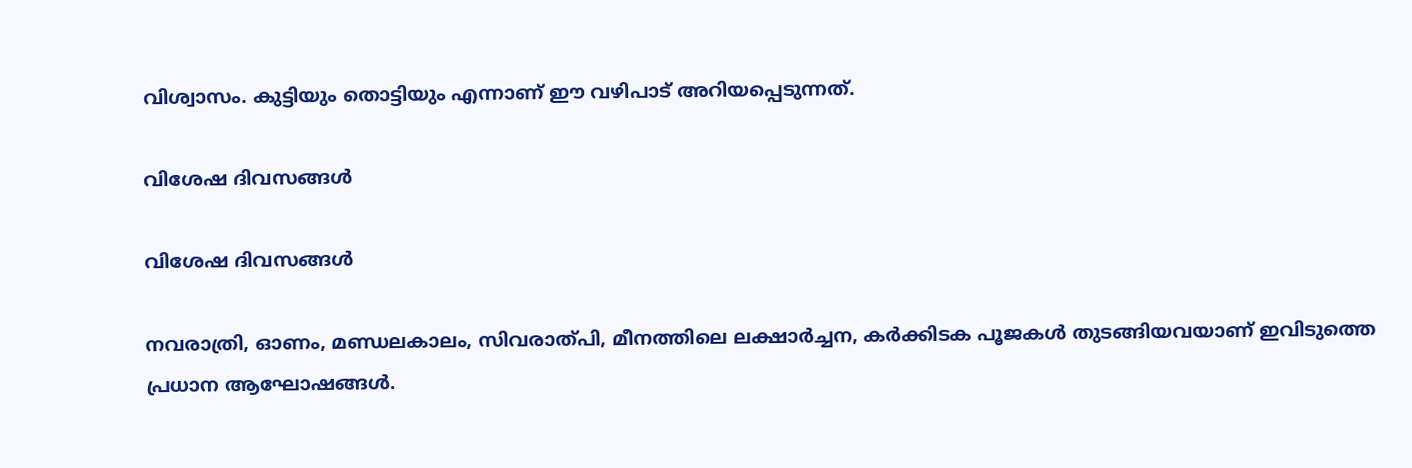വിശ്വാസം. കുട്ടിയും തൊട്ടിയും എന്നാണ് ഈ വഴിപാട് അറിയപ്പെടുന്നത്.

വിശേഷ ദിവസങ്ങൾ

വിശേഷ ദിവസങ്ങൾ

നവരാത്രി, ഓണം, മണ്ഡലകാലം, സിവരാത്പി, മീനത്തിലെ ലക്ഷാർച്ചന, കർക്കിടക പൂജകൾ തുടങ്ങിയവയാണ് ഇവിടുത്തെ പ്രധാന ആഘോഷങ്ങൾ.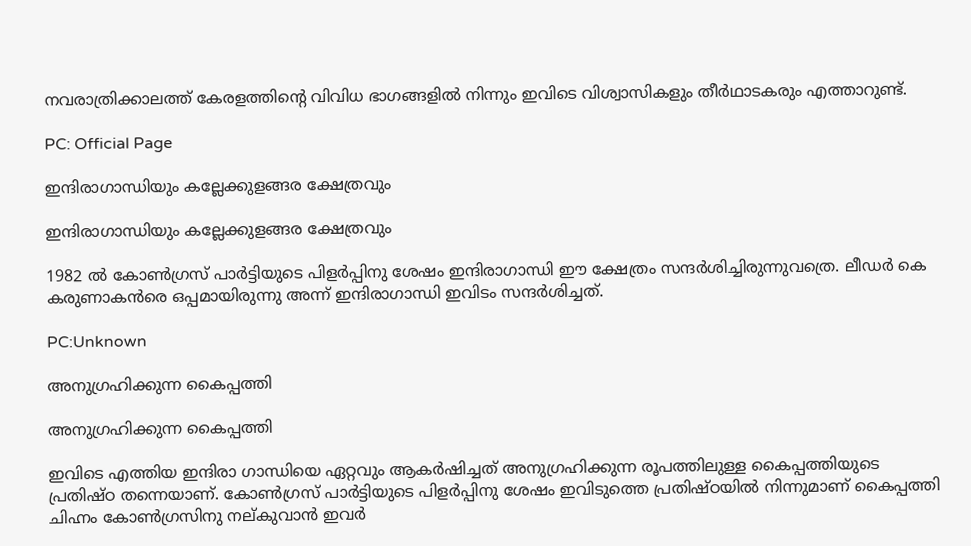നവരാത്രിക്കാലത്ത് കേരളത്തിന്റെ വിവിധ ഭാഗങ്ങളിൽ നിന്നും ഇവിടെ വിശ്വാസികളും തീർഥാടകരും എത്താറുണ്ട്.

PC: Official Page

ഇന്ദിരാഗാന്ധിയും കല്ലേക്കുളങ്ങര ക്ഷേത്രവും

ഇന്ദിരാഗാന്ധിയും കല്ലേക്കുളങ്ങര ക്ഷേത്രവും

1982 ൽ കോൺഗ്രസ് പാർട്ടിയുടെ പിളർപ്പിനു ശേഷം ഇന്ദിരാഗാന്ധി ഈ ക്ഷേത്രം സന്ദര്‍ശിച്ചിരുന്നുവത്രെ. ലീഡർ കെ കരുണാകൻരെ ഒപ്പമായിരുന്നു അന്ന് ഇന്ദിരാഗാന്ധി ഇവിടം സന്ദർശിച്ചത്.

PC:Unknown

അനുഗ്രഹിക്കുന്ന കൈപ്പത്തി

അനുഗ്രഹിക്കുന്ന കൈപ്പത്തി

ഇവിടെ എത്തിയ ഇന്ദിരാ ഗാന്ധിയെ ഏറ്റവും ആകർഷിച്ചത് അനുഗ്രഹിക്കുന്ന രൂപത്തിലുള്ള കൈപ്പത്തിയുടെ പ്രതിഷ്ഠ തന്നെയാണ്. കോൺഗ്രസ് പാർട്ടിയുടെ പിളർപ്പിനു ശേഷം ഇവിടുത്തെ പ്രതിഷ്ഠയിൽ നിന്നുമാണ് കൈപ്പത്തി ചിഹ്നം കോണ്‍ഗ്രസിനു നല്കുവാൻ ഇവർ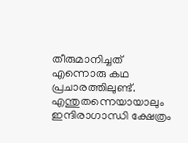തീരുമാനിച്ചത് എന്നൊരു കഥ പ്രചാരത്തിലുണ്ട്. എന്തുതന്നെയായാലും ഇന്ദിരാഗാന്ധി ക്ഷേത്രം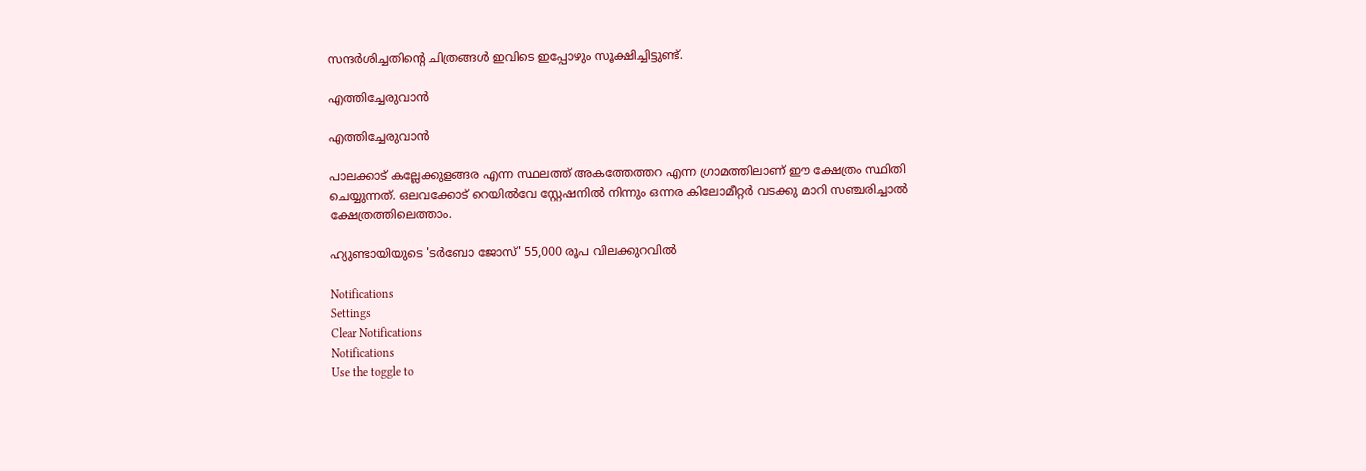സന്ദർശിച്ചതിന്റെ ചിത്രങ്ങൾ ഇവിടെ ഇപ്പോഴും സൂക്ഷിച്ചിട്ടുണ്ട്.

എത്തിച്ചേരുവാൻ

എത്തിച്ചേരുവാൻ

പാലക്കാട് കല്ലേക്കുളങ്ങര എന്ന സ്ഥലത്ത് അകത്തേത്തറ എന്ന ഗ്രാമത്തിലാണ് ഈ ക്ഷേത്രം സ്ഥിതി ചെയ്യുന്നത്. ഒലവക്കോട് റെയിൽവേ സ്റ്റേഷനിൽ നിന്നും ഒന്നര കിലോമീറ്റർ വടക്കു മാറി സഞ്ചരിച്ചാൽ ക്ഷേത്രത്തിലെത്താം.

ഹ്യുണ്ടായിയുടെ 'ടർബോ ജോസ്' 55,000 രൂപ വിലക്കുറവിൽ

Notifications
Settings
Clear Notifications
Notifications
Use the toggle to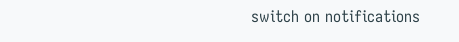switch on notifications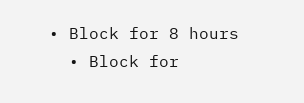• Block for 8 hours
  • Block for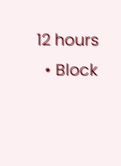12 hours
  • Block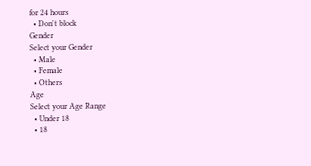for 24 hours
  • Don't block
Gender
Select your Gender
  • Male
  • Female
  • Others
Age
Select your Age Range
  • Under 18
  • 18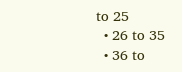to 25
  • 26 to 35
  • 36 to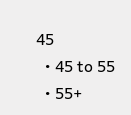45
  • 45 to 55
  • 55+